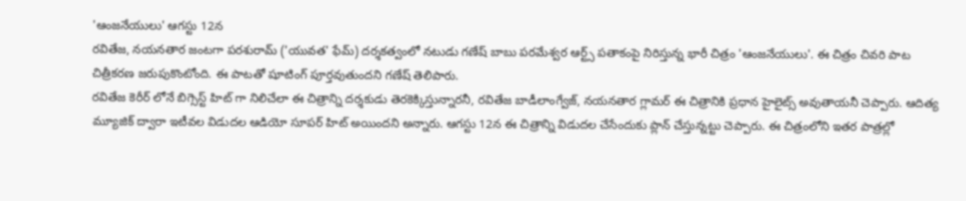'ఆంజనేయులు' ఆగస్టు 12న
రవితేజ, నయనతార జంటగా పరశురామ్ ('యువత' ఫేమ్) దర్శకత్వంలో నటుడు గణేష్ బాబు పరమేశ్వర ఆర్ట్స్ పతాకంపై నిరిస్తున్న భారీ చిత్రం 'ఆంజనేయులు'. ఈ చిత్రం చివరి పాట చిత్రీకరణ జరుపుకొంటోంది. ఈ పాటతో షూటింగ్ పూర్తవుతుందని గణేష్ తెలిపారు.
రవితేజ కెరీర్ లోనే బిగ్సెస్ట్ హిట్ గా నిలిచేలా ఈ చిత్రాన్ని దర్శకుడు తెరకెక్కిస్తున్నారనీ, రవితేజ బాడీలాంగ్వేజ్, నయనతార గ్లామర్ ఈ చిత్రానికి ప్రధాన హైలైట్స్ అవుతాయనీ చెప్పారు. ఆదిత్య మ్యూజిక్ ద్వారా ఇటీవల విడుదల ఆడియో సూపర్ హిట్ అయిందని అన్నారు. ఆగస్టు 12న ఈ చిత్రాన్ని విడుదల చేసేందుకు ప్లాన్ చేస్తున్నట్టు చెప్పారు. ఈ చిత్రంలోని ఇతర పాత్రల్లో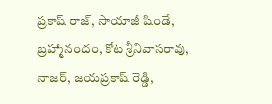ప్రకాష్ రాజ్, సాయాజీ షిండే, బ్రహ్మానందం, కోట శ్రీనివాసరావు, నాజర్, జయప్రకాష్ రెడ్డి,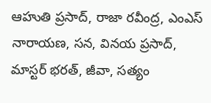ఆహుతి ప్రసాద్, రాజా రవీంద్ర, ఎంఎస్ నారాయణ, సన, వినయ ప్రసాద్, మాస్టర్ భరత్, జీవా, సత్యం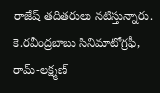రాజేష్ తదితరులు నటిస్తున్నారు. కె.రవీంద్రబాబు సినిమాటోగ్రఫీ, రామ్-లక్ష్మణ్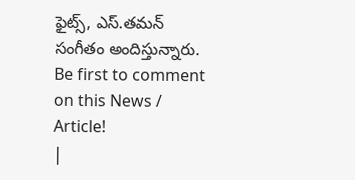ఫైట్స్, ఎస్.తమన్ సంగీతం అందిస్తున్నారు.
Be first to comment on this News / Article!
|